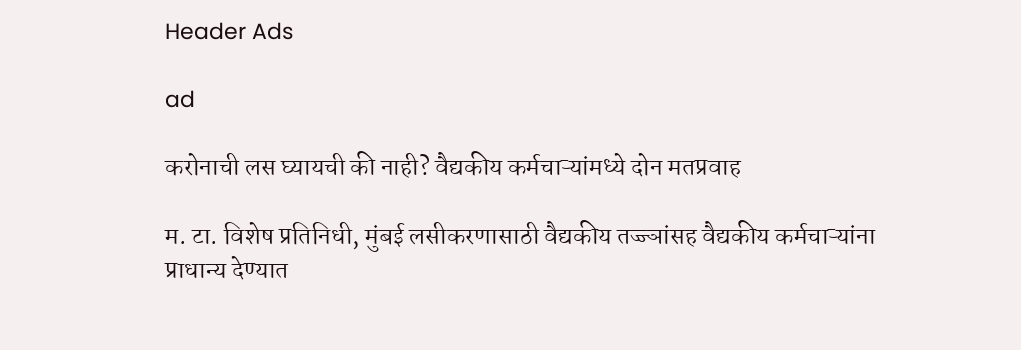Header Ads

ad

करोनाची लस घ्यायची की नाही? वैद्यकीय कर्मचाऱ्यांमध्ये दोन मतप्रवाह

म. टा. विशेष प्रतिनिधी, मुंबई लसीकरणासाठी वैद्यकीय तज्ज्ञांसह वैद्यकीय कर्मचाऱ्यांना प्राधान्य देण्यात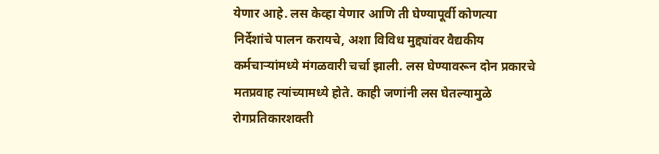येणार आहे. लस केव्हा येणार आणि ती घेण्यापूर्वी कोणत्या निर्देशांचे पालन करायचे, अशा विविध मुद्द्यांवर वैद्यकीय कर्मचाऱ्यांमध्ये मंगळवारी चर्चा झाली. लस घेण्यावरून दोन प्रकारचे मतप्रवाह त्यांच्यामध्ये होते. काही जणांनी लस घेतल्यामुळे रोगप्रतिकारशक्ती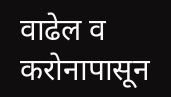वाढेल व करोनापासून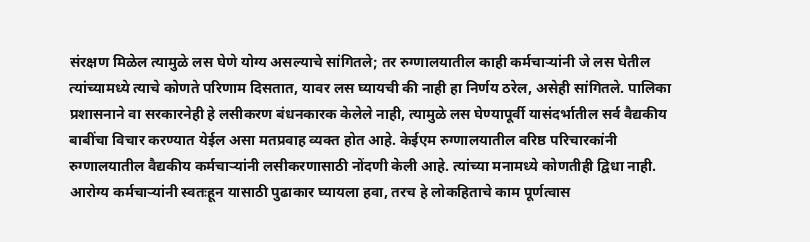संरक्षण मिळेल त्यामुळे लस घेणे योग्य असल्याचे सांगितले; तर रुग्णालयातील काही कर्मचाऱ्यांनी जे लस घेतील त्यांच्यामध्ये त्याचे कोणते परिणाम दिसतात, यावर लस घ्यायची की नाही हा निर्णय ठरेल, असेही सांगितले. पालिका प्रशासनाने वा सरकारनेही हे लसीकरण बंधनकारक केलेले नाही, त्यामुळे लस घेण्यापूर्वी यासंदर्भातील सर्व वैद्यकीय बाबींचा विचार करण्यात येईल असा मतप्रवाह व्यक्त होत आहे. केईएम रुग्णालयातील वरिष्ठ परिचारकांनी रुग्णालयातील वैद्यकीय कर्मचाऱ्यांनी लसीकरणासाठी नोंदणी केली आहे. त्यांच्या मनामध्ये कोणतीही द्विधा नाही. आरोग्य कर्मचाऱ्यांनी स्वतःहून यासाठी पुढाकार घ्यायला हवा, तरच हे लोकहिताचे काम पूर्णत्वास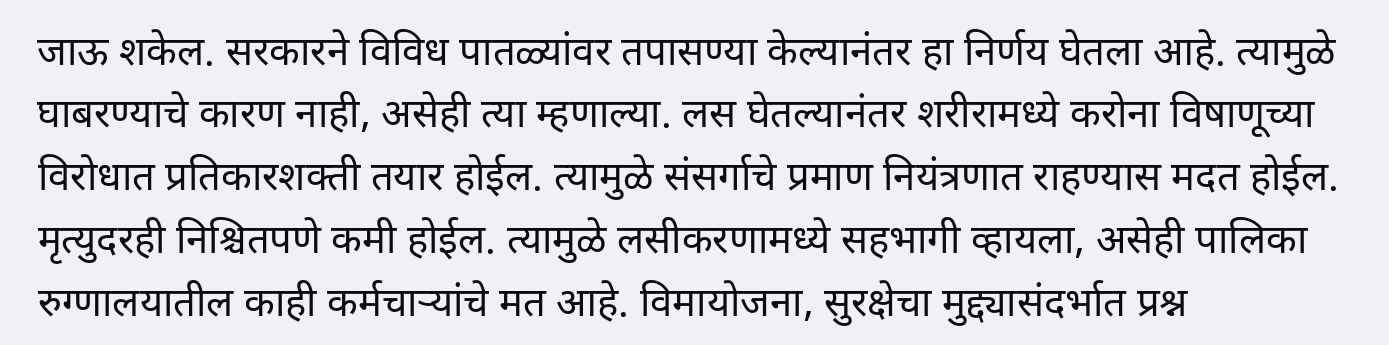जाऊ शकेल. सरकारने विविध पातळ्यांवर तपासण्या केल्यानंतर हा निर्णय घेतला आहे. त्यामुळे घाबरण्याचे कारण नाही, असेही त्या म्हणाल्या. लस घेतल्यानंतर शरीरामध्ये करोना विषाणूच्या विरोधात प्रतिकारशक्ती तयार होईल. त्यामुळे संसर्गाचे प्रमाण नियंत्रणात राहण्यास मदत होईल. मृत्युदरही निश्चितपणे कमी होईल. त्यामुळे लसीकरणामध्ये सहभागी व्हायला, असेही पालिका रुग्णालयातील काही कर्मचाऱ्यांचे मत आहे. विमायोजना, सुरक्षेचा मुद्द्यासंदर्भात प्रश्न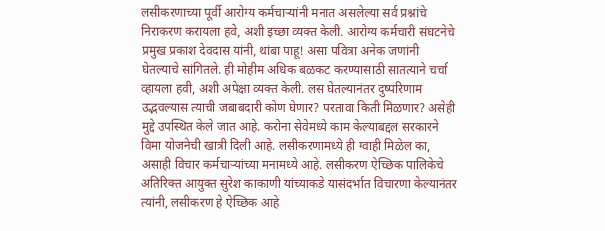लसीकरणाच्या पूर्वी आरोग्य कर्मचाऱ्यांनी मनात असलेल्या सर्व प्रश्नांचे निराकरण करायला हवे, अशी इच्छा व्यक्त केली. आरोग्य कर्मचारी संघटनेचे प्रमुख प्रकाश देवदास यांनी, थांबा पाहू! असा पवित्रा अनेक जणांनी घेतल्याचे सांगितले. ही मोहीम अधिक बळकट करण्यासाठी सातत्याने चर्चा व्हायला हवी, अशी अपेक्षा व्यक्त केली. लस घेतल्यानंतर दुष्परिणाम उद्भवल्यास त्याची जबाबदारी कोण घेणार? परतावा किती मिळणार? असेही मुद्दे उपस्थित केले जात आहे. करोना सेवेमध्ये काम केल्याबद्दल सरकारने विमा योजनेची खात्री दिली आहे. लसीकरणामध्ये ही ग्वाही मिळेल का, असाही विचार कर्मचाऱ्यांच्या मनामध्ये आहे. लसीकरण ऐच्छिक पालिकेचे अतिरिक्त आयुक्त सुरेश काकाणी यांच्याकडे यासंदर्भात विचारणा केल्यानंतर त्यांनी, लसीकरण हे ऐच्छिक आहे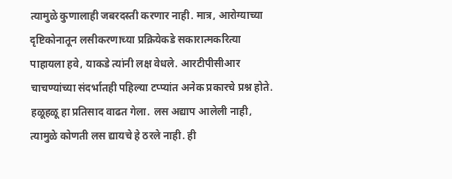त्यामुळे कुणालाही जबरदस्ती करणार नाही. मात्र, आरोग्याच्या दृष्टिकोनातून लसीकरणाच्या प्रक्रियेकडे सकारात्मकरित्या पाहायला हवे, याकडे त्यांनी लक्ष वेधले. आरटीपीसीआर चाचण्यांच्या संदर्भातही पहिल्या टप्प्यांत अनेक प्रकारचे प्रश्न होते. हळूहळू हा प्रतिसाद वाढत गेला. लस अद्याप आलेली नाही, त्यामुळे कोणती लस द्यायचे हे ठरले नाही. ही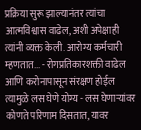प्रक्रिया सुरू झाल्यानंतर त्यांचा आत्मविश्वास वाढेल, अशी अपेक्षाही त्यांनी व्यक्त केली. आरोग्य कर्मचारी म्हणतात... - रोगप्रतिकारशक्ती वाढेल आणि करोनापासून संरक्षण होईल त्यामुळे लस घेणे योग्य - लस घेणाऱ्यांवर कोणते परिणाम दिसतात, यावर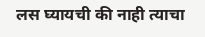लस घ्यायची की नाही त्याचा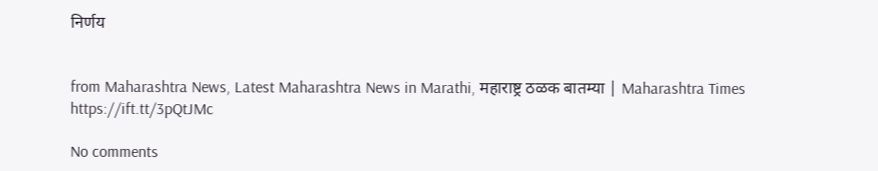निर्णय


from Maharashtra News, Latest Maharashtra News in Marathi, महाराष्ट्र ठळक बातम्या | Maharashtra Times https://ift.tt/3pQtJMc

No comments